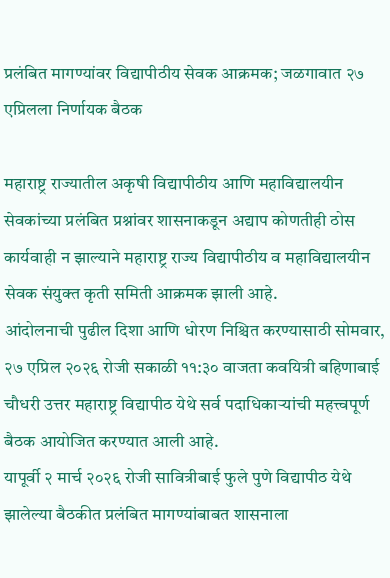प्रलंबित मागण्यांवर विद्यापीठीय सेवक आक्रमक; जळगावात २७ एप्रिलला निर्णायक बैठक

महाराष्ट्र राज्यातील अकृषी विद्यापीठीय आणि महाविद्यालयीन सेवकांच्या प्रलंबित प्रश्नांवर शासनाकडून अद्याप कोणतीही ठोस कार्यवाही न झाल्याने महाराष्ट्र राज्य विद्यापीठीय व महाविद्यालयीन सेवक संयुक्त कृती समिती आक्रमक झाली आहे.
आंदोलनाची पुढील दिशा आणि धोरण निश्चित करण्यासाठी सोमवार, २७ एप्रिल २०२६ रोजी सकाळी ११:३० वाजता कवयित्री बहिणाबाई चौधरी उत्तर महाराष्ट्र विद्यापीठ येथे सर्व पदाधिकाऱ्यांची महत्त्वपूर्ण बैठक आयोजित करण्यात आली आहे.
यापूर्वी २ मार्च २०२६ रोजी सावित्रीबाई फुले पुणे विद्यापीठ येथे झालेल्या बैठकीत प्रलंबित मागण्यांबाबत शासनाला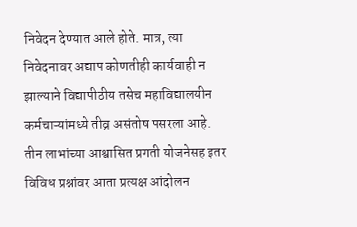निवेदन देण्यात आले होते. मात्र, त्या निवेदनावर अद्याप कोणतीही कार्यवाही न झाल्याने विद्यापीठीय तसेच महाविद्यालयीन कर्मचाऱ्यांमध्ये तीव्र असंतोष पसरला आहे.
तीन लाभांच्या आश्वासित प्रगती योजनेसह इतर विविध प्रश्नांवर आता प्रत्यक्ष आंदोलन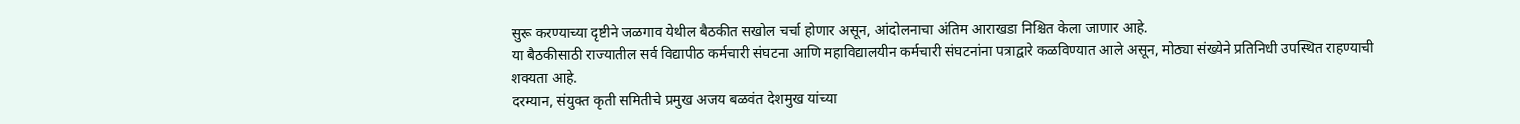सुरू करण्याच्या दृष्टीने जळगाव येथील बैठकीत सखोल चर्चा होणार असून, आंदोलनाचा अंतिम आराखडा निश्चित केला जाणार आहे.
या बैठकीसाठी राज्यातील सर्व विद्यापीठ कर्मचारी संघटना आणि महाविद्यालयीन कर्मचारी संघटनांना पत्राद्वारे कळविण्यात आले असून, मोठ्या संख्येने प्रतिनिधी उपस्थित राहण्याची शक्यता आहे.
दरम्यान, संयुक्त कृती समितीचे प्रमुख अजय बळवंत देशमुख यांच्या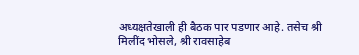अध्यक्षतेखाली ही बैठक पार पडणार आहे. तसेच श्री मिलींद भोसले, श्री रावसाहेब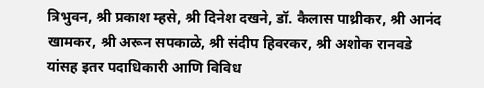त्रिभुवन, श्री प्रकाश म्हसे, श्री दिनेश दखने, डॉ. कैलास पाथ्रीकर, श्री आनंद खामकर, श्री अरून सपकाळे, श्री संदीप हिवरकर, श्री अशोक रानवडे यांसह इतर पदाधिकारी आणि विविध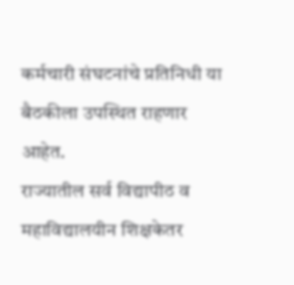कर्मचारी संघटनांचे प्रतिनिधी या बैठकीला उपस्थित राहणार आहेत.
राज्यातील सर्व विद्यापीठ व महाविद्यालयीन शिक्षकेतर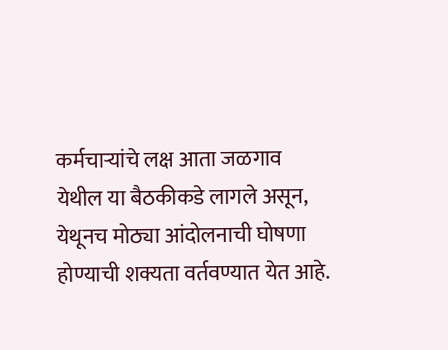कर्मचाऱ्यांचे लक्ष आता जळगाव येथील या बैठकीकडे लागले असून, येथूनच मोठ्या आंदोलनाची घोषणा होण्याची शक्यता वर्तवण्यात येत आहे.